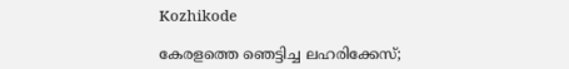Kozhikode

കേരളത്തെ ഞെട്ടിച്ച ലഹരിക്കേസ്;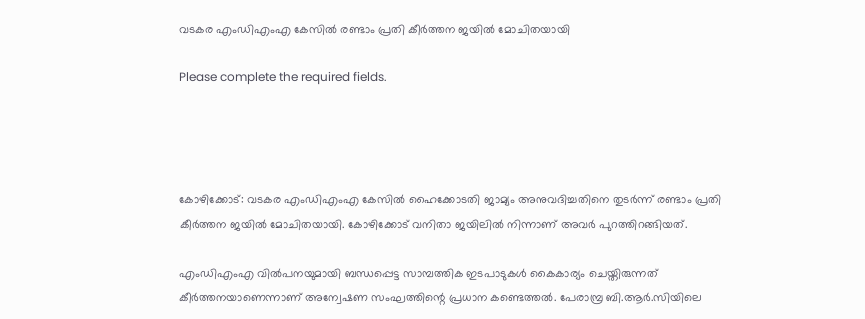വടകര എംഡിഎംഎ കേസിൽ രണ്ടാം പ്രതി കീർത്തന ജയിൽ മോചിതയായി

Please complete the required fields.




കോഴിക്കോട്: വടകര എംഡിഎംഎ കേസിൽ ഹൈക്കോടതി ജാമ്യം അനുവദിച്ചതിനെ തുടർന്ന് രണ്ടാം പ്രതി കീർത്തന ജയിൽ മോചിതയായി. കോഴിക്കോട് വനിതാ ജയിലിൽ നിന്നാണ് അവർ പുറത്തിറങ്ങിയത്.

എംഡിഎംഎ വിൽപനയുമായി ബന്ധപ്പെട്ട സാമ്പത്തിക ഇടപാടുകൾ കൈകാര്യം ചെയ്തിരുന്നത് കീർത്തനയാണെന്നാണ് അന്വേഷണ സംഘത്തിന്റെ പ്രധാന കണ്ടെത്തൽ. പേരാമ്പ്ര ബി.ആർ.സിയിലെ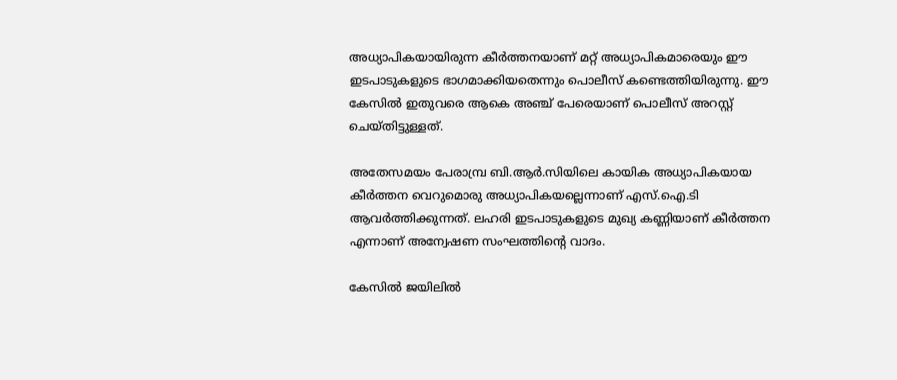അധ്യാപികയായിരുന്ന കീർത്തനയാണ് മറ്റ് അധ്യാപികമാരെയും ഈ ഇടപാടുകളുടെ ഭാഗമാക്കിയതെന്നും പൊലീസ് കണ്ടെത്തിയിരുന്നു. ഈ കേസിൽ ഇതുവരെ ആകെ അഞ്ച് പേരെയാണ് പൊലീസ് അറസ്റ്റ് ചെയ്തിട്ടുള്ളത്.

അതേസമയം പേരാമ്പ്ര ബി.ആര്‍.സിയിലെ കായിക അധ്യാപികയായ കീര്‍ത്തന വെറുമൊരു അധ്യാപികയല്ലെന്നാണ് എസ്.ഐ.ടി ആവര്‍ത്തിക്കുന്നത്. ലഹരി ഇടപാടുകളുടെ മുഖ്യ കണ്ണിയാണ് കീര്‍ത്തന എന്നാണ് അന്വേഷണ സംഘത്തിന്റെ വാദം.

കേസില്‍ ജയിലില്‍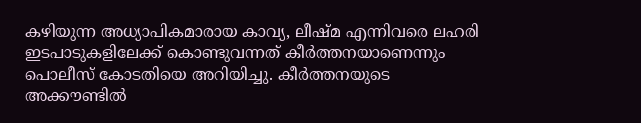കഴിയുന്ന അധ്യാപികമാരായ കാവ്യ, ലീഷ്മ എന്നിവരെ ലഹരി ഇടപാടുകളിലേക്ക് കൊണ്ടുവന്നത് കീര്‍ത്തനയാണെന്നും പൊലീസ് കോടതിയെ അറിയിച്ചു. കീര്‍ത്തനയുടെ അക്കൗണ്ടില്‍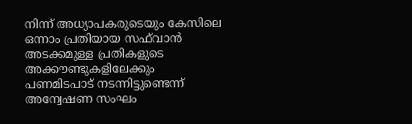നിന്ന് അധ്യാപകരുടെയും കേസിലെ ഒന്നാം പ്രതിയായ സഫ്‌വാന്‍ അടക്കമുള്ള പ്രതികളുടെ അക്കൗണ്ടുകളിലേക്കും പണമിടപാട് നടന്നിട്ടുണ്ടെന്ന് അന്വേഷണ സംഘം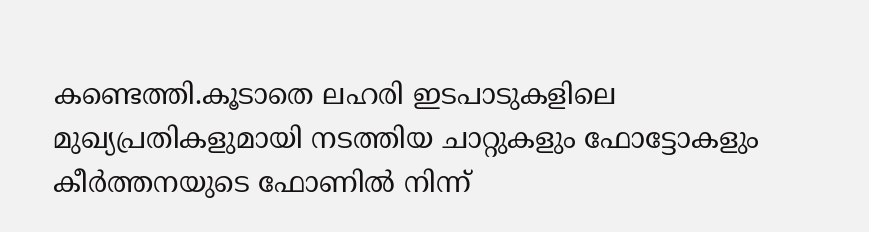കണ്ടെത്തി.കൂടാതെ ലഹരി ഇടപാടുകളിലെ മുഖ്യപ്രതികളുമായി നടത്തിയ ചാറ്റുകളും ഫോട്ടോകളും കീര്‍ത്തനയുടെ ഫോണില്‍ നിന്ന്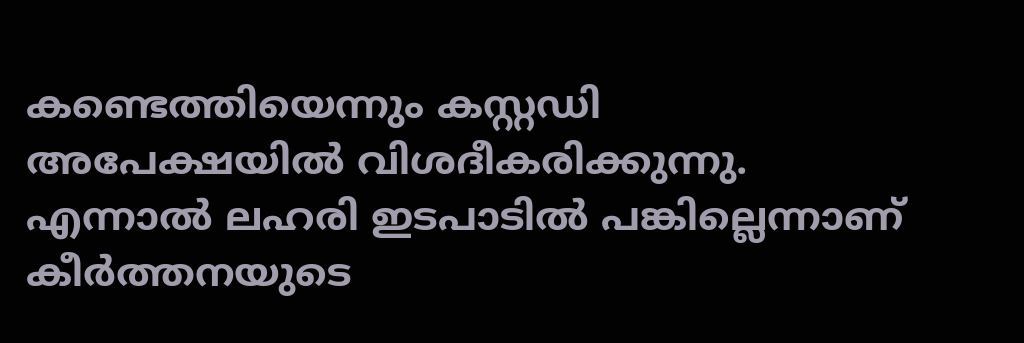കണ്ടെത്തിയെന്നും കസ്റ്റഡി അപേക്ഷയില്‍ വിശദീകരിക്കുന്നു. എന്നാല്‍ ലഹരി ഇടപാടില്‍ പങ്കില്ലെന്നാണ് കീര്‍ത്തനയുടെ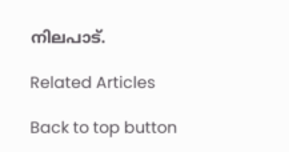നിലപാട്.

Related Articles

Back to top button